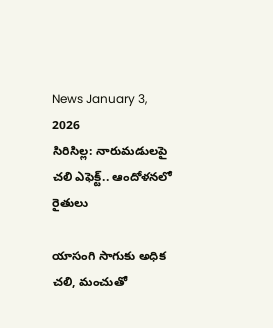News January 3, 2026
సిరిసిల్ల: నారుమడులపై చలి ఎఫెక్ట్.. ఆందోళనలో రైతులు

యాసంగి సాగుకు అధిక చలి, మంచుతో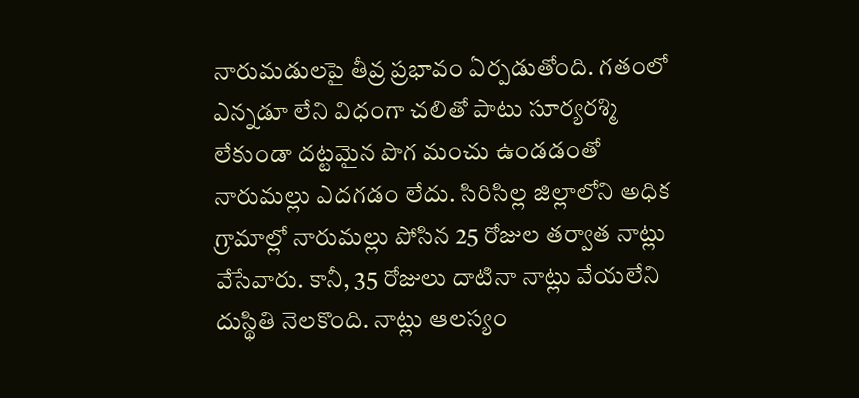నారుమడులపై తీవ్ర ప్రభావం ఏర్పడుతోంది. గతంలో ఎన్నడూ లేని విధంగా చలితో పాటు సూర్యరశ్మి లేకుండా దట్టమైన పొగ మంచు ఉండడంతో నారుమల్లు ఎదగడం లేదు. సిరిసిల్ల జిల్లాలోని అధిక గ్రామాల్లో నారుమల్లు పోసిన 25 రోజుల తర్వాత నాట్లు వేసేవారు. కానీ, 35 రోజులు దాటినా నాట్లు వేయలేని దుస్థితి నెలకొంది. నాట్లు ఆలస్యం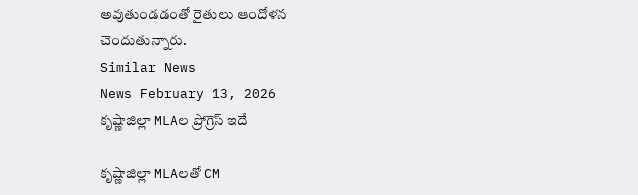అవుతుండడంతో రైతులు ఆందోళన చెందుతున్నారు.
Similar News
News February 13, 2026
కృష్ణాజిల్లా MLAల ప్రోగ్రెస్ ఇదే

కృష్ణాజిల్లా MLAలతో CM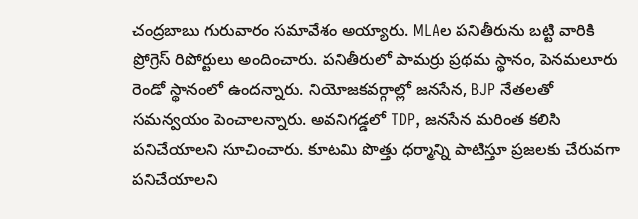చంద్రబాబు గురువారం సమావేశం అయ్యారు. MLAల పనితీరును బట్టి వారికి ప్రోగ్రెస్ రిపోర్టులు అందించారు. పనితీరులో పామర్రు ప్రథమ స్థానం, పెనమలూరు రెండో స్థానంలో ఉందన్నారు. నియోజకవర్గాల్లో జనసేన, BJP నేతలతో సమన్వయం పెంచాలన్నారు. అవనిగడ్డలో TDP, జనసేన మరింత కలిసి పనిచేయాలని సూచించారు. కూటమి పొత్తు ధర్మాన్ని పాటిస్తూ ప్రజలకు చేరువగా పనిచేయాలని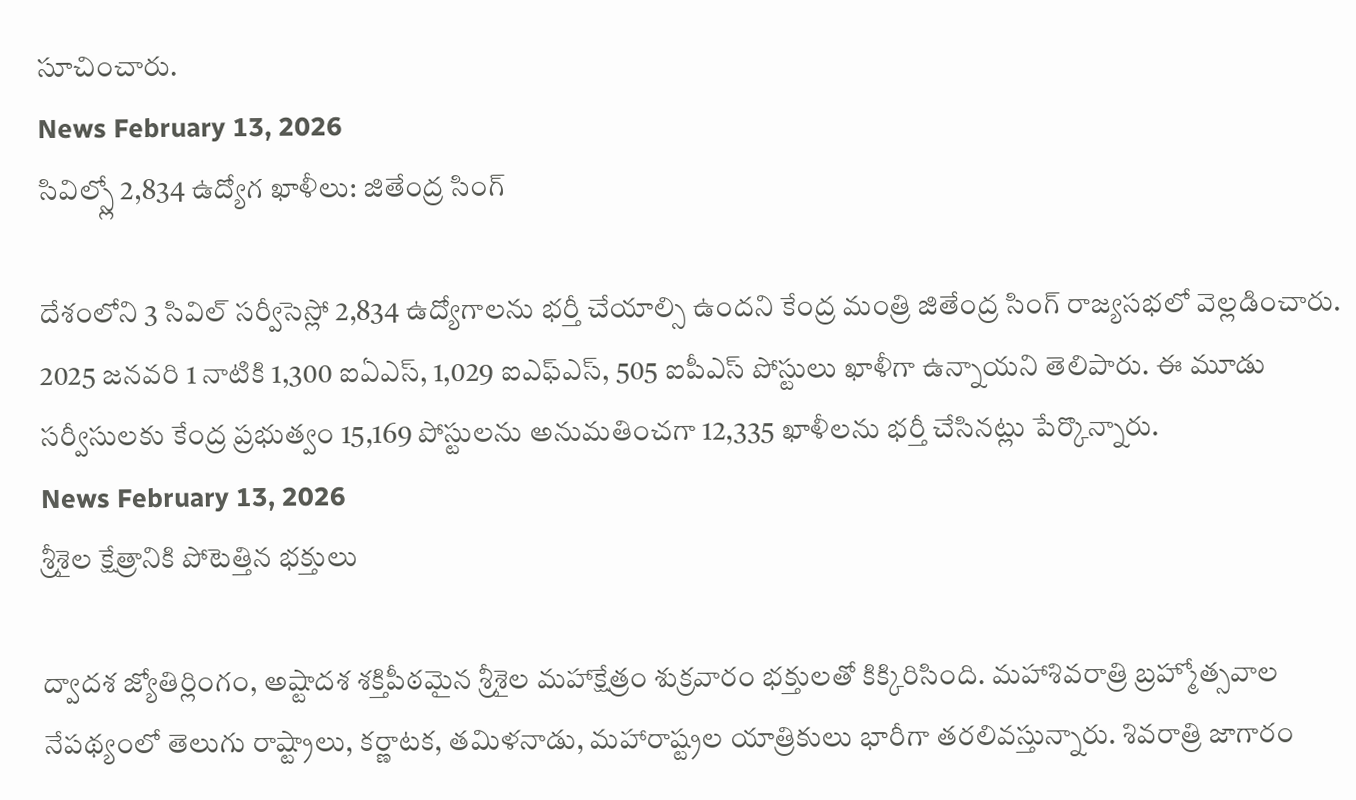సూచించారు.
News February 13, 2026
సివిల్స్లో 2,834 ఉద్యోగ ఖాళీలు: జితేంద్ర సింగ్

దేశంలోని 3 సివిల్ సర్వీసెస్లో 2,834 ఉద్యోగాలను భర్తీ చేయాల్సి ఉందని కేంద్ర మంత్రి జితేంద్ర సింగ్ రాజ్యసభలో వెల్లడించారు. 2025 జనవరి 1 నాటికి 1,300 ఐఏఎస్, 1,029 ఐఎఫ్ఎస్, 505 ఐపీఎస్ పోస్టులు ఖాళీగా ఉన్నాయని తెలిపారు. ఈ మూడు సర్వీసులకు కేంద్ర ప్రభుత్వం 15,169 పోస్టులను అనుమతించగా 12,335 ఖాళీలను భర్తీ చేసినట్లు పేర్కొన్నారు.
News February 13, 2026
శ్రీశైల క్షేత్రానికి పోటెత్తిన భక్తులు

ద్వాదశ జ్యోతిర్లింగం, అష్టాదశ శక్తిపీఠమైన శ్రీశైల మహాక్షేత్రం శుక్రవారం భక్తులతో కిక్కిరిసింది. మహాశివరాత్రి బ్రహ్మోత్సవాల నేపథ్యంలో తెలుగు రాష్ట్రాలు, కర్ణాటక, తమిళనాడు, మహారాష్ట్రల యాత్రికులు భారీగా తరలివస్తున్నారు. శివరాత్రి జాగారం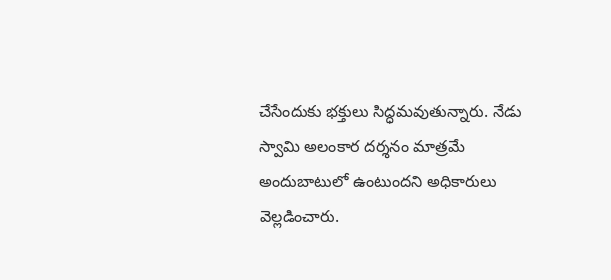చేసేందుకు భక్తులు సిద్ధమవుతున్నారు. నేడు స్వామి అలంకార దర్శనం మాత్రమే అందుబాటులో ఉంటుందని అధికారులు వెల్లడించారు.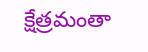క్షేత్రమంతా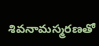శివనామస్మరణతో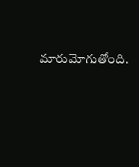మారుమోగుతోంది.